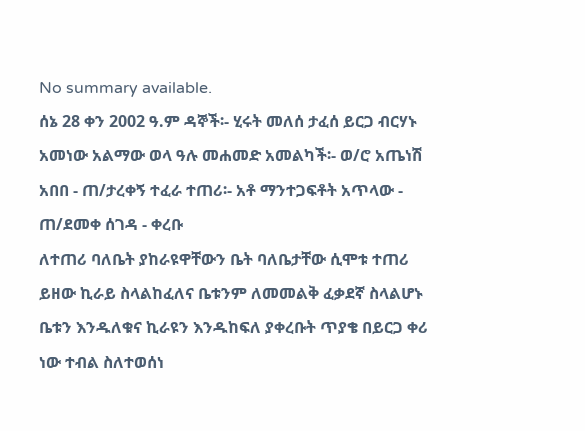No summary available.
ሰኔ 28 ቀን 2002 ዓ.ም ዳኞች፡- ሂሩት መለሰ ታፈሰ ይርጋ ብርሃኑ አመነው አልማው ወላ ዓሉ መሐመድ አመልካች፡- ወ/ሮ አጤነሽ አበበ - ጠ/ታረቀኝ ተፈራ ተጠሪ፡- አቶ ማንተጋፍቶት አጥላው - ጠ/ደመቀ ሰገዳ - ቀረቡ
ለተጠሪ ባለቤት ያከራዩዋቸውን ቤት ባለቤታቸው ሲሞቱ ተጠሪ ይዘው ኪራይ ስላልከፈለና ቤቱንም ለመመልቅ ፈቃደኛ ስላልሆኑ ቤቱን እንዱለቁና ኪራዩን እንዱከፍለ ያቀረቡት ጥያቄ በይርጋ ቀሪ ነው ተብል ስለተወሰነ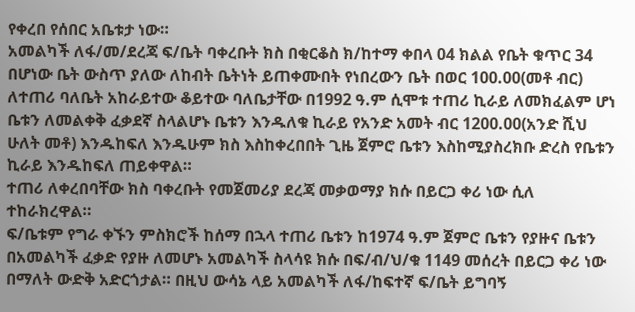የቀረበ የሰበር አቤቱታ ነው።
አመልካች ለፋ/መ/ደረጃ ፍ/ቤት ባቀረቡት ክስ በቂርቆስ ክ/ከተማ ቀበላ 04 ክልል የቤት ቁጥር 34 በሆነው ቤት ውስጥ ያለው ለከብት ቤትነት ይጠቀሙበት የነበረውን ቤት በወር 100.00(መቶ ብር) ለተጠሪ ባለቤት አከራይተው ቆይተው ባለቤታቸው በ1992 ዓ.ም ሲሞቱ ተጠሪ ኪራይ ለመክፈልም ሆነ ቤቱን ለመልቀቅ ፈቃደኛ ስላልሆኑ ቤቱን እንዱለቁ ኪራይ የአንድ አመት ብር 1200.00(አንድ ሺህ ሁለት መቶ) እንዱከፍለ እንዱሁም ክስ እስከቀረበበት ጊዜ ጀምሮ ቤቱን እስከሚያስረክቡ ድረስ የቤቱን ኪራይ እንዱከፍለ ጠይቀዋል።
ተጠሪ ለቀረበባቸው ክስ ባቀረቡት የመጀመሪያ ደረጃ መቃወማያ ክሱ በይርጋ ቀሪ ነው ሲለ ተከራክረዋል።
ፍ/ቤቱም የግራ ቀኙን ምስክሮች ከሰማ በኋላ ተጠሪ ቤቱን ከ1974 ዓ.ም ጀምሮ ቤቱን የያዙና ቤቱን በአመልካች ፈቃድ የያዙ ለመሆኑ አመልካች ስላሳዩ ክሱ በፍ/ብ/ህ/ቁ 1149 መሰረት በይርጋ ቀሪ ነው በማለት ውድቅ አድርጎታል። በዚህ ውሳኔ ላይ አመልካች ለፋ/ከፍተኛ ፍ/ቤት ይግባኝ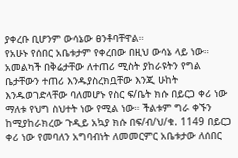ያቀረቡ ቢሆንም ውሳኔው ፀንቶባቸዋል።
የአሁኑ የሰበር አቤቱታም የቀረበው በዚህ ውሳኔ ላይ ነው። አመልካች በቅሬታቸው ለተጠሪ ሚስት ያከራዩትን የግል ቤታቸውን ተጠሪ እንዱያስረክቧቸው እንጂ ሁከት እንዱወገድላቸው ባለመሆኑ የስር ፍ/ቤት ክሱ በይርጋ ቀሪ ነው ማለቱ የህግ ስህተት ነው የሚል ነው። ችልቱም ግራ ቀኙን ከሚያከራክረው ጉዲይ አኳያ ክሱ በፍ/ብ/ህ/ቁ. 1149 በይርጋ ቀሪ ነው የመባለን አግባብነት ለመመርምር አቤቱታው ለሰበር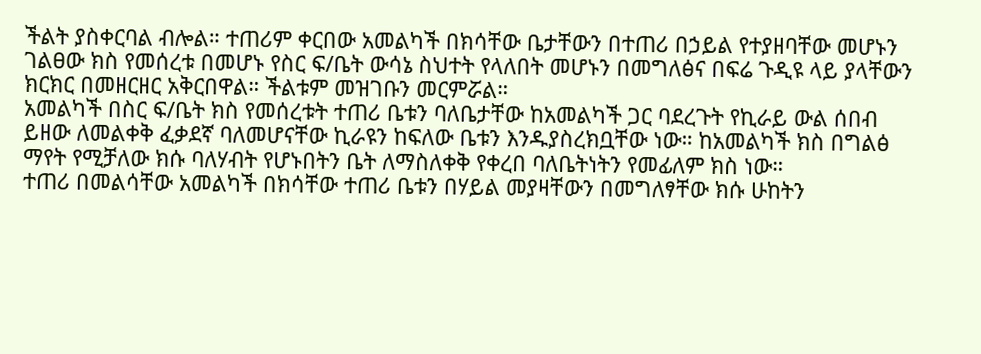ችልት ያስቀርባል ብሎል። ተጠሪም ቀርበው አመልካች በክሳቸው ቤታቸውን በተጠሪ በኃይል የተያዘባቸው መሆኑን ገልፀው ክስ የመሰረቱ በመሆኑ የስር ፍ/ቤት ውሳኔ ስህተት የላለበት መሆኑን በመግለፅና በፍሬ ጉዲዩ ላይ ያላቸውን ክርክር በመዘርዘር አቅርበዋል። ችልቱም መዝገቡን መርምሯል።
አመልካች በስር ፍ/ቤት ክስ የመሰረቱት ተጠሪ ቤቱን ባለቤታቸው ከአመልካች ጋር ባደረጉት የኪራይ ውል ሰበብ ይዘው ለመልቀቅ ፈቃደኛ ባለመሆናቸው ኪራዩን ከፍለው ቤቱን እንዱያስረክቧቸው ነው። ከአመልካች ክስ በግልፅ ማየት የሚቻለው ክሱ ባለሃብት የሆኑበትን ቤት ለማስለቀቅ የቀረበ ባለቤትነትን የመፊለም ክስ ነው።
ተጠሪ በመልሳቸው አመልካች በክሳቸው ተጠሪ ቤቱን በሃይል መያዛቸውን በመግለፃቸው ክሱ ሁከትን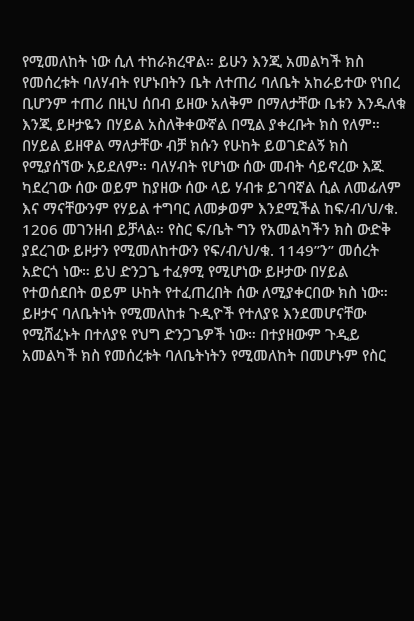የሚመለከት ነው ሲለ ተከራክረዋል። ይሁን እንጂ አመልካች ክስ የመሰረቱት ባለሃብት የሆኑበትን ቤት ለተጠሪ ባለቤት አከራይተው የነበረ ቢሆንም ተጠሪ በዚህ ሰበብ ይዘው አለቅም በማለታቸው ቤቱን እንዱለቁ እንጂ ይዞታዬን በሃይል አስለቅቀውኛል በሚል ያቀረቡት ክስ የለም። በሃይል ይዘዋል ማለታቸው ብቻ ክሱን የሁከት ይወገድልኝ ክስ የሚያሰኘው አይደለም። ባለሃብት የሆነው ሰው መብት ሳይኖረው እጁ ካደረገው ሰው ወይም ከያዘው ሰው ላይ ሃብቱ ይገባኛል ሲል ለመፊለም እና ማናቸውንም የሃይል ተግባር ለመቃወም እንደሚችል ከፍ/ብ/ህ/ቁ. 1206 መገንዘብ ይቻላል። የስር ፍ/ቤት ግን የአመልካችን ክስ ውድቅ ያደረገው ይዞታን የሚመለከተውን የፍ/ብ/ህ/ቁ. 1149”ን” መሰረት አድርጎ ነው። ይህ ድንጋጌ ተፈፃሚ የሚሆነው ይዞታው በሃይል የተወሰደበት ወይም ሁከት የተፈጠረበት ሰው ለሚያቀርበው ክስ ነው። ይዞታና ባለቤትነት የሚመለከቱ ጉዲዮች የተለያዩ እንደመሆናቸው የሚሸፈኑት በተለያዩ የህግ ድንጋጌዎች ነው። በተያዘውም ጉዲይ አመልካች ክስ የመሰረቱት ባለቤትነትን የሚመለከት በመሆኑም የስር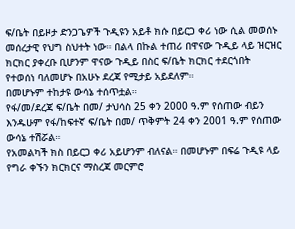ፍ/ቤት በይዞታ ድንጋጌዎች ጉዲዩን አይቶ ክሱ በይርጋ ቀሪ ነው ሲል መወሰኑ መሰረታዊ የህግ ስህተት ነው። በልላ በኩል ተጠሪ በዋናው ጉዲይ ላይ ዝርዝር ክርክር ያቀረቡ ቢሆንም ዋናው ጉዲይ በስር ፍ/ቤት ክርክር ተደርጎበት የተወሰነ ባለመሆኑ በአሁኑ ደረጃ የሚታይ አይደለም።
በመሆኑም ተከታዩ ውሳኔ ተሰጥቷል።
የፋ/መ/ደረጃ ፍ/ቤት በመ/ ታህሳስ 25 ቀን 2000 ዓ.ም የሰጠው ብይን እንዱሁም የፋ/ከፍተኛ ፍ/ቤት በመ/ ጥቅምት 24 ቀን 2001 ዓ.ም የሰጠው ውሳኔ ተሽሯል።
የአመልካች ክስ በይርጋ ቀሪ አይሆንም ብለናል። በመሆኑም በፍሬ ጉዲዩ ላይ የግራ ቀኙን ክርክርና ማስረጃ መርምሮ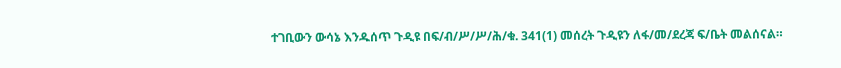ተገቢውን ውሳኔ እንዱሰጥ ጉዲዩ በፍ/ብ/ሥ/ሥ/ሕ/ቁ. 341(1) መሰረት ጉዲዩን ለፋ/መ/ደረጃ ፍ/ቤት መልሰናል።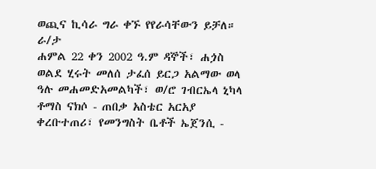ወጪና ኪሳራ ግራ ቀኙ የየራሳቸውን ይቻለ።
ራ/ታ
ሐምል 22 ቀን 2002 ዓ.ም ዳኞች፣ ሐጏስ ወልደ ሂሩት መለሰ ታፈሰ ይርጋ አልማው ወላ ዓሉ መሐመድአመልካች፣ ወ/ሮ ገብርኤላ ኒካላ ቶማስ ናክሶ - ጠበቃ አስቴር አርአያ ቀረቡተጠሪ፣ የመንግስት ቤቶች ኤጀንሲ -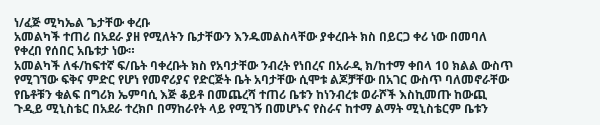ነ/ፈጅ ሚካኤል ጌታቸው ቀረቡ
አመልካች ተጠሪ በአደራ ያዘ የሚለትን ቤታቸውን እንዱመልስላቸው ያቀረቡት ክስ በይርጋ ቀሪ ነው በመባለ የቀረበ የሰበር አቤቱታ ነው።
አመልካች ለፋ/ከፍተኛ ፍ/ቤት ባቀረቡት ክስ የአባታቸው ንብረት የነበረና በአራዲ ክ/ከተማ ቀበላ 10 ክልል ውስጥ የሚገኘው ፍቅና ምድር የሆነ የመኖሪያና የድርጅት ቤት አባታቸው ሲሞቱ ልጆቻቸው በአገር ውስጥ ባለመኖራቸው የቤቶቹን ቁልፍ በግሪክ ኤምባሲ እጅ ቆይቶ በመጨረሻ ተጠሪ ቤቱን ከነንብረቱ ወራሾች እስኪመጡ ከውጪ ጉዲይ ሚኒስቴር በአደራ ተረክቦ በማከራየት ላይ የሚገኝ በመሆኑና የስራና ከተማ ልማት ሚኒስቴርም ቤቱን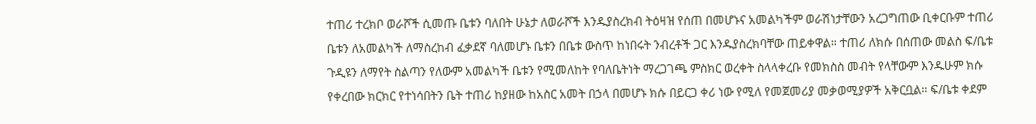ተጠሪ ተረክቦ ወራሾች ሲመጡ ቤቱን ባለበት ሁኔታ ለወራሾች እንዱያስረክብ ትዕዛዝ የሰጠ በመሆኑና አመልካችም ወራሽነታቸውን አረጋግጠው ቢቀርቡም ተጠሪ ቤቱን ለአመልካች ለማስረከብ ፈቃደኛ ባለመሆኑ ቤቱን በቤቱ ውስጥ ከነበሩት ንብረቶች ጋር እንዱያስረክባቸው ጠይቀዋል። ተጠሪ ለክሱ በሰጠው መልስ ፍ/ቤቱ ጉዲዩን ለማየት ስልጣን የለውም አመልካች ቤቱን የሚመለከት የባለቤትነት ማረጋገጫ ምስክር ወረቀት ስላላቀረቡ የመክስስ መብት የላቸውም እንዱሁም ክሱ የቀረበው ክርክር የተነሳበትን ቤት ተጠሪ ከያዘው ከአስር አመት በኃላ በመሆኑ ክሱ በይርጋ ቀሪ ነው የሚለ የመጀመሪያ መቃወሚያዎች አቅርቧል። ፍ/ቤቱ ቀደም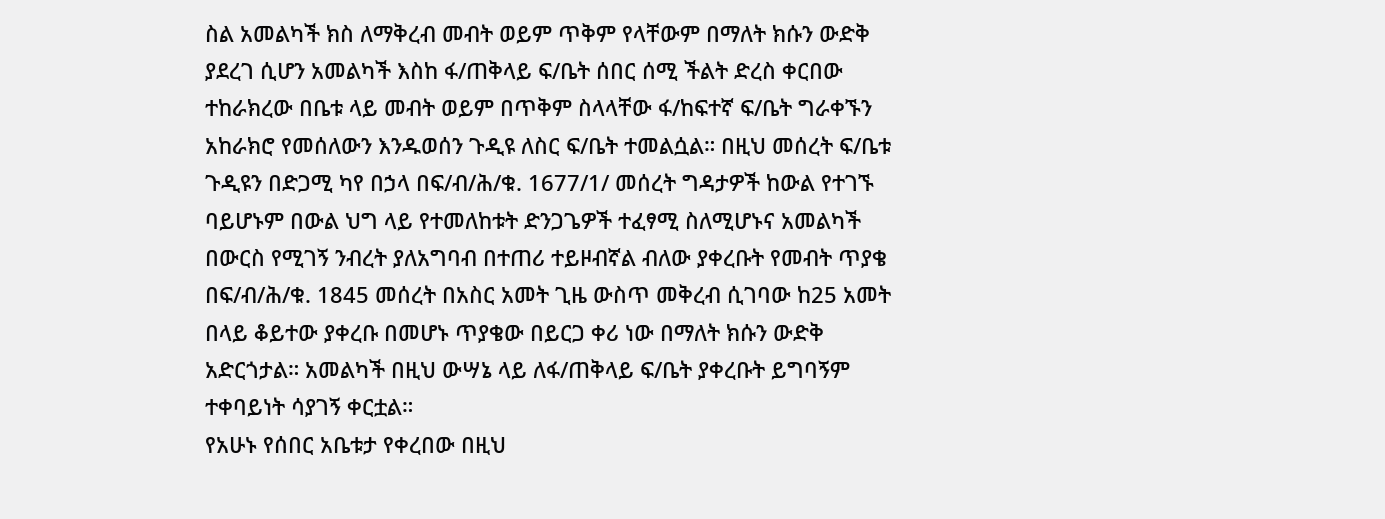ስል አመልካች ክስ ለማቅረብ መብት ወይም ጥቅም የላቸውም በማለት ክሱን ውድቅ ያደረገ ሲሆን አመልካች እስከ ፋ/ጠቅላይ ፍ/ቤት ሰበር ሰሚ ችልት ድረስ ቀርበው ተከራክረው በቤቱ ላይ መብት ወይም በጥቅም ስላላቸው ፋ/ከፍተኛ ፍ/ቤት ግራቀኙን አከራክሮ የመሰለውን እንዱወሰን ጉዲዩ ለስር ፍ/ቤት ተመልሷል። በዚህ መሰረት ፍ/ቤቱ ጉዲዩን በድጋሚ ካየ በኃላ በፍ/ብ/ሕ/ቁ. 1677/1/ መሰረት ግዳታዎች ከውል የተገኙ ባይሆኑም በውል ህግ ላይ የተመለከቱት ድንጋጌዎች ተፈፃሚ ስለሚሆኑና አመልካች በውርስ የሚገኝ ንብረት ያለአግባብ በተጠሪ ተይዞብኛል ብለው ያቀረቡት የመብት ጥያቄ በፍ/ብ/ሕ/ቁ. 1845 መሰረት በአስር አመት ጊዜ ውስጥ መቅረብ ሲገባው ከ25 አመት በላይ ቆይተው ያቀረቡ በመሆኑ ጥያቄው በይርጋ ቀሪ ነው በማለት ክሱን ውድቅ አድርጎታል። አመልካች በዚህ ውሣኔ ላይ ለፋ/ጠቅላይ ፍ/ቤት ያቀረቡት ይግባኝም ተቀባይነት ሳያገኝ ቀርቷል።
የአሁኑ የሰበር አቤቱታ የቀረበው በዚህ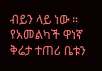ብይን ላይ ነው ። የአመልካች ዋነኛ ቅሬታ ተጠሪ ቤቱን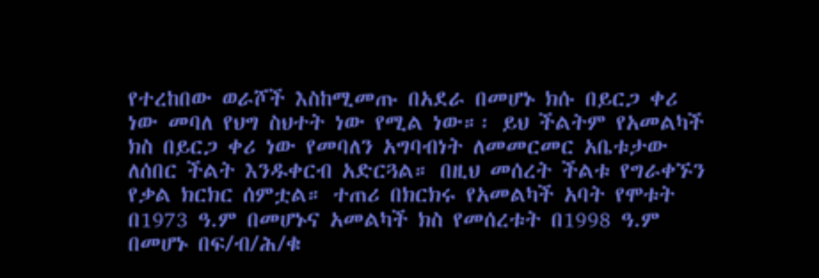የተረከበው ወራሾች እስከሚመጡ በአደራ በመሆኑ ክሱ በይርጋ ቀሪ ነው መባለ የህግ ስህተት ነው የሚል ነው።፡ ይህ ችልትም የአመልካች ክስ በይርጋ ቀሪ ነው የመባለን አግባብነት ለመመርመር አቤቱታው ለሰበር ችልት እንዱቀርብ አድርጓል። በዚህ መሰረት ችልቱ የግራቀኙን የቃል ክርክር ሰምቷል። ተጠሪ በክርክሩ የአመልካች አባት የሞቱት በ1973 ዓ.ም በመሆኑና አመልካች ክስ የመሰረቱት በ1998 ዓ.ም በመሆኑ በፍ/ብ/ሕ/ቁ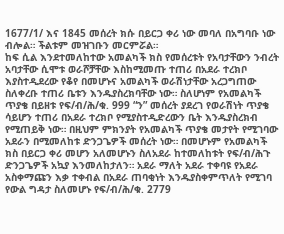1677/1/ እና 1845 መሰረት ክሱ በይርጋ ቀሪ ነው መባለ በአግባቡ ነው ብሎል። ችልቱም መዝገቡን መርምሯል።
ከፍ ሲል እንደተመለከተው አመልካች ክስ የመሰረቱት የአባታቸውን ንብረት አባታቸው ሲሞቱ ወራሾቻቸው እስከሚመጡ ተጠሪ በአደራ ተረክቦ እያስተዲደረው የቆየ በመሆኑና አመልካች ወራሽነታቸው አረጋግጠው ስለቀረቡ ተጠሪ ቤቱን እንዱያስረክባቸው ነው። ስለሆነም የአመልካች ጥያቄ በይዘቱ የፍ/ብ/ሕ/ቁ. 999 “ን” መሰረት ያደረገ የወራሽነት ጥያቄ ሳይሆን ተጠሪ በአደራ ተረክቦ የሚያስተዲድረውን ቤት እንዱያስረክብ የሚጠይቅ ነው። በዚህም ምክንያት የአመልካች ጥያቄ መታየት የሚገባው አደራን በሚመለከቱ ድንጋጌዎች መሰረት ነው። በመሆኑም የአመልካች ክስ በይርጋ ቀሪ መሆን አለመሆኑን ስለአደራ ከተመለከቱት የፍ/ብ/ሕጉ ድንጋጌዎች አኳያ እንመለከታለን። አደራ ማለት አደራ ተቀባዩ የአደራ አስቀማጩን እቃ ተቀብል በአደራ ጠባቂነት እንዱያስቀምጥለት የሚገባ የውል ግዳታ ስለመሆኑ የፍ/ብ/ሕ/ቁ. 2779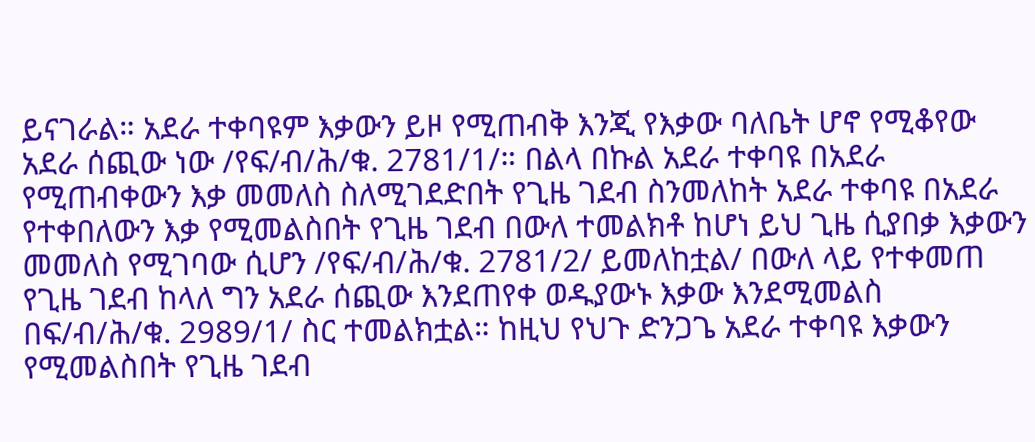ይናገራል። አደራ ተቀባዩም እቃውን ይዞ የሚጠብቅ እንጂ የእቃው ባለቤት ሆኖ የሚቆየው አደራ ሰጪው ነው /የፍ/ብ/ሕ/ቁ. 2781/1/። በልላ በኩል አደራ ተቀባዩ በአደራ የሚጠብቀውን እቃ መመለስ ስለሚገደድበት የጊዜ ገደብ ስንመለከት አደራ ተቀባዩ በአደራ የተቀበለውን እቃ የሚመልስበት የጊዜ ገደብ በውለ ተመልክቶ ከሆነ ይህ ጊዜ ሲያበቃ እቃውን መመለስ የሚገባው ሲሆን /የፍ/ብ/ሕ/ቁ. 2781/2/ ይመለከቷል/ በውለ ላይ የተቀመጠ የጊዜ ገደብ ከላለ ግን አደራ ሰጪው እንደጠየቀ ወዱያውኑ እቃው እንደሚመልስ በፍ/ብ/ሕ/ቁ. 2989/1/ ስር ተመልክቷል። ከዚህ የህጉ ድንጋጌ አደራ ተቀባዩ እቃውን የሚመልስበት የጊዜ ገደብ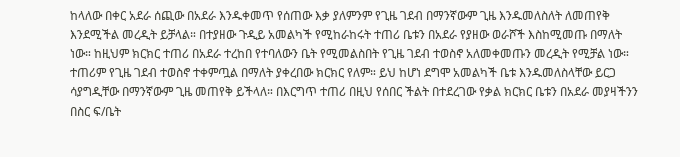ከላለው በቀር አደራ ሰጪው በአደራ እንዱቀመጥ የሰጠው እቃ ያለምንም የጊዜ ገደብ በማንኛውም ጊዜ እንዱመለስለት ለመጠየቅ እንደሚችል መረዲት ይቻላል። በተያዘው ጉዲይ አመልካች የሚከራከሩት ተጠሪ ቤቱን በአደራ የያዘው ወራሾች እስከሚመጡ በማለት ነው። ከዚህም ክርክር ተጠሪ በአደራ ተረከበ የተባለውን ቤት የሚመልስበት የጊዜ ገደብ ተወስኖ አለመቀመጡን መረዲት የሚቻል ነው።
ተጠሪም የጊዜ ገደብ ተወስኖ ተቀምጧል በማለት ያቀረበው ክርክር የለም። ይህ ከሆነ ደግሞ አመልካች ቤቱ እንዱመለስላቸው ይርጋ ሳያግዲቸው በማንኛውም ጊዜ መጠየቅ ይችላለ። በእርግጥ ተጠሪ በዚህ የሰበር ችልት በተደረገው የቃል ክርክር ቤቱን በአደራ መያዛችንን በስር ፍ/ቤት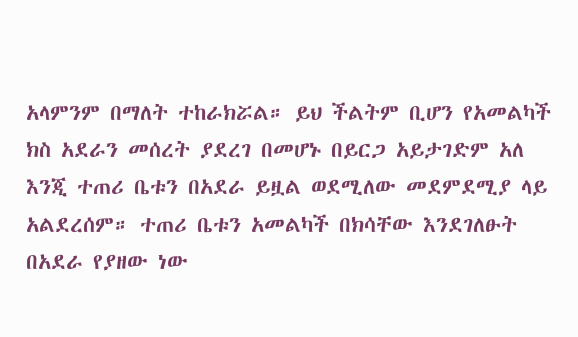አላምንም በማለት ተከራክሯል። ይህ ችልትም ቢሆን የአመልካች ክስ አደራን መሰረት ያደረገ በመሆኑ በይርጋ አይታገድም አለ እንጂ ተጠሪ ቤቱን በአደራ ይዟል ወደሚለው መደምደሚያ ላይ አልደረሰም። ተጠሪ ቤቱን አመልካች በክሳቸው እንደገለፁት በአደራ የያዘው ነው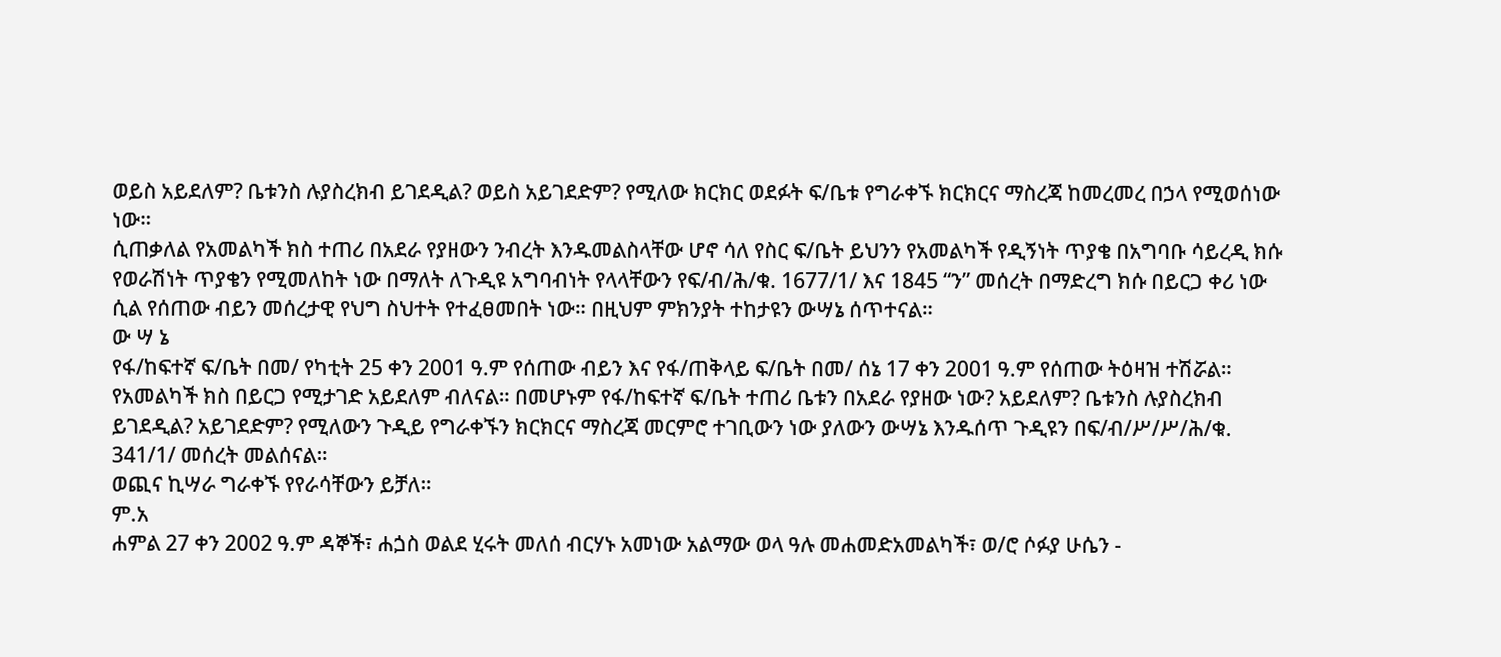ወይስ አይደለም? ቤቱንስ ሉያስረክብ ይገደዲል? ወይስ አይገደድም? የሚለው ክርክር ወደፉት ፍ/ቤቱ የግራቀኙ ክርክርና ማስረጃ ከመረመረ በኃላ የሚወሰነው ነው።
ሲጠቃለል የአመልካች ክስ ተጠሪ በአደራ የያዘውን ንብረት እንዱመልስላቸው ሆኖ ሳለ የስር ፍ/ቤት ይህንን የአመልካች የዲኝነት ጥያቄ በአግባቡ ሳይረዲ ክሱ የወራሽነት ጥያቄን የሚመለከት ነው በማለት ለጉዲዩ አግባብነት የላላቸውን የፍ/ብ/ሕ/ቁ. 1677/1/ እና 1845 “ን” መሰረት በማድረግ ክሱ በይርጋ ቀሪ ነው ሲል የሰጠው ብይን መሰረታዊ የህግ ስህተት የተፈፀመበት ነው። በዚህም ምክንያት ተከታዩን ውሣኔ ሰጥተናል።
ው ሣ ኔ
የፋ/ከፍተኛ ፍ/ቤት በመ/ የካቲት 25 ቀን 2001 ዓ.ም የሰጠው ብይን እና የፋ/ጠቅላይ ፍ/ቤት በመ/ ሰኔ 17 ቀን 2001 ዓ.ም የሰጠው ትዕዛዝ ተሽሯል።
የአመልካች ክስ በይርጋ የሚታገድ አይደለም ብለናል። በመሆኑም የፋ/ከፍተኛ ፍ/ቤት ተጠሪ ቤቱን በአደራ የያዘው ነው? አይደለም? ቤቱንስ ሉያስረክብ ይገደዲል? አይገደድም? የሚለውን ጉዲይ የግራቀኙን ክርክርና ማስረጃ መርምሮ ተገቢውን ነው ያለውን ውሣኔ እንዱሰጥ ጉዲዩን በፍ/ብ/ሥ/ሥ/ሕ/ቁ. 341/1/ መሰረት መልሰናል።
ወጪና ኪሣራ ግራቀኙ የየራሳቸውን ይቻለ።
ም.አ
ሐምል 27 ቀን 2002 ዓ.ም ዳኞች፣ ሐጏስ ወልደ ሂሩት መለሰ ብርሃኑ አመነው አልማው ወላ ዓሉ መሐመድአመልካች፣ ወ/ሮ ሶፉያ ሁሴን -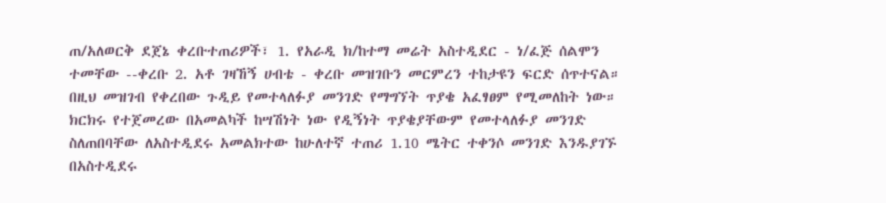ጠ/አለወርቅ ደጀኔ ቀረቡተጠሪዎች፣ 1. የአራዲ ክ/ከተማ መሬት አስተዲደር - ነ/ፈጅ ሰልሞን ተመቸው --ቀረቡ 2. አቶ ገዛኸኝ ሀብቴ - ቀረቡ መዝገቡን መርምረን ተከታዩን ፍርድ ሰጥተናል።
በዚህ መዝገብ የቀረበው ጉዲይ የመተላለፉያ መንገድ የማግኘት ጥያቄ አፈፃፀም የሚመለከት ነው። ክርክሩ የተጀመረው በአመልካች ከሣሽነት ነው የዲኝነት ጥያቄያቸውም የመተላለፉያ መንገድ ስለጠበባቸው ለአስተዲደሩ አመልክተው ከሁለተኛ ተጠሪ 1.10 ሜትር ተቀንሶ መንገድ እንዱያገኙ በአስተዲደሩ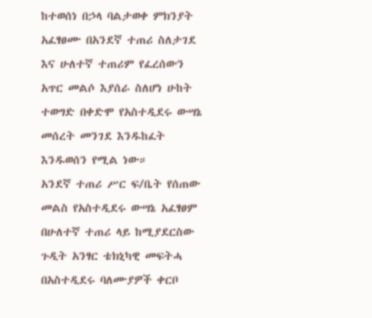ከተወሰነ በኃላ ባልታወቀ ምክንያት አፈፃፀሙ በአንደኛ ተጠሪ ስለታገደ እና ሁለተኛ ተጠሪም የፈረሰውን አጥር መልሶ እያሰራ ስለሆነ ሁከት ተወግድ በቀድሞ የአስተዲደሩ ውሣኔ መሰረት መንገደ እንዱከፈት እንዱወሰን የሚል ነው።
አንደኛ ተጠሪ ሥር ፍ/ቤት የሰጠው መልስ የአስተዲደሩ ውሣኔ አፈፃፀም በሁለተኛ ተጠሪ ላይ ከሚያደርስው ጉዲት አንፃር ቴክኒካዊ መፍትሓ በአስተዲደሩ ባለሙያዎች ቀርቦ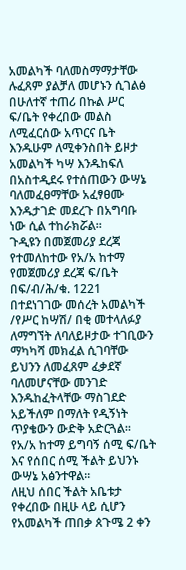አመልካች ባለመስማማታቸው ሉፈጸም ያልቻለ መሆኑን ሲገልፅ በሁለተኛ ተጠሪ በኩል ሥር ፍ/ቤት የቀረበው መልስ ለሚፈርሰው አጥርና ቤት እንዱሁም ለሚቀንስበት ይዞታ አመልካች ካሣ እንዱከፍለ በአስተዲደሩ የተሰጠውን ውሣኔ ባለመፈፀማቸው አፈፃፀሙ እንዱታገድ መደረጉ በአግባቡ ነው ሲል ተከራክሯል።
ጉዲዩን በመጀመሪያ ደረጃ የተመለከተው የአ/አ ከተማ የመጀመሪያ ደረጃ ፍ/ቤት በፍ/ብ/ሕ/ቁ. 1221 በተደነገገው መሰረት አመልካች /የሥር ከሣሽ/ በቂ መተላለፉያ ለማግኘት ለባለይዞታው ተገቢውን ማካካሻ መክፈል ሲገባቸው ይህንን ለመፈጸም ፈቃደኛ ባለመሆናቸው መንገድ እንዱከፈትላቸው ማስገደድ አይችለም በማለት የዲኝነት ጥያቄውን ውድቅ አድርጓል።
የአ/አ ከተማ ይግባኝ ሰሚ ፍ/ቤት እና የሰበር ሰሚ ችልት ይህንኑ ውሣኔ አፅንተዋል።
ለዚህ ሰበር ችልት አቤቱታ የቀረበው በዚሁ ላይ ሲሆን የአመልካች ጠበቃ ጰጉሜ 2 ቀን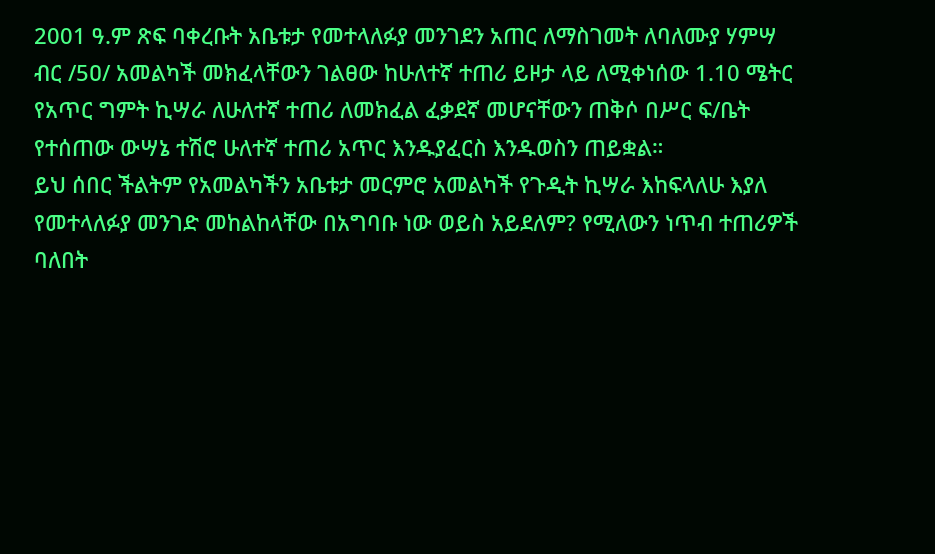2001 ዓ.ም ጽፍ ባቀረቡት አቤቱታ የመተላለፉያ መንገደን አጠር ለማስገመት ለባለሙያ ሃምሣ ብር /5ዐ/ አመልካች መክፈላቸውን ገልፀው ከሁለተኛ ተጠሪ ይዞታ ላይ ለሚቀነሰው 1.10 ሜትር የአጥር ግምት ኪሣራ ለሁለተኛ ተጠሪ ለመክፈል ፈቃደኛ መሆናቸውን ጠቅሶ በሥር ፍ/ቤት የተሰጠው ውሣኔ ተሽሮ ሁለተኛ ተጠሪ አጥር እንዱያፈርስ እንዱወስን ጠይቋል።
ይህ ሰበር ችልትም የአመልካችን አቤቱታ መርምሮ አመልካች የጉዲት ኪሣራ እከፍላለሁ እያለ የመተላለፉያ መንገድ መከልከላቸው በአግባቡ ነው ወይስ አይደለም? የሚለውን ነጥብ ተጠሪዎች ባለበት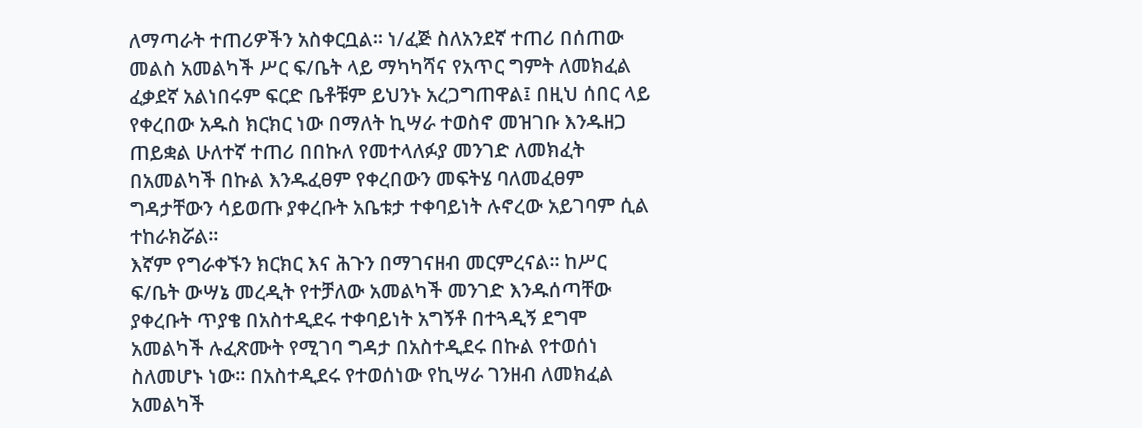ለማጣራት ተጠሪዎችን አስቀርቧል። ነ/ፈጅ ስለአንደኛ ተጠሪ በሰጠው መልስ አመልካች ሥር ፍ/ቤት ላይ ማካካሻና የአጥር ግምት ለመክፈል ፈቃደኛ አልነበሩም ፍርድ ቤቶቹም ይህንኑ አረጋግጠዋል፤ በዚህ ሰበር ላይ የቀረበው አዱስ ክርክር ነው በማለት ኪሣራ ተወስኖ መዝገቡ እንዱዘጋ ጠይቋል ሁለተኛ ተጠሪ በበኩለ የመተላለፉያ መንገድ ለመክፈት በአመልካች በኩል እንዱፈፀም የቀረበውን መፍትሄ ባለመፈፀም ግዳታቸውን ሳይወጡ ያቀረቡት አቤቱታ ተቀባይነት ሉኖረው አይገባም ሲል ተከራክሯል።
እኛም የግራቀኙን ክርክር እና ሕጉን በማገናዘብ መርምረናል። ከሥር ፍ/ቤት ውሣኔ መረዲት የተቻለው አመልካች መንገድ እንዱሰጣቸው ያቀረቡት ጥያቄ በአስተዲደሩ ተቀባይነት አግኝቶ በተጓዲኝ ደግሞ አመልካች ሉፈጽሙት የሚገባ ግዳታ በአስተዲደሩ በኩል የተወሰነ ስለመሆኑ ነው። በአስተዲደሩ የተወሰነው የኪሣራ ገንዘብ ለመክፈል አመልካች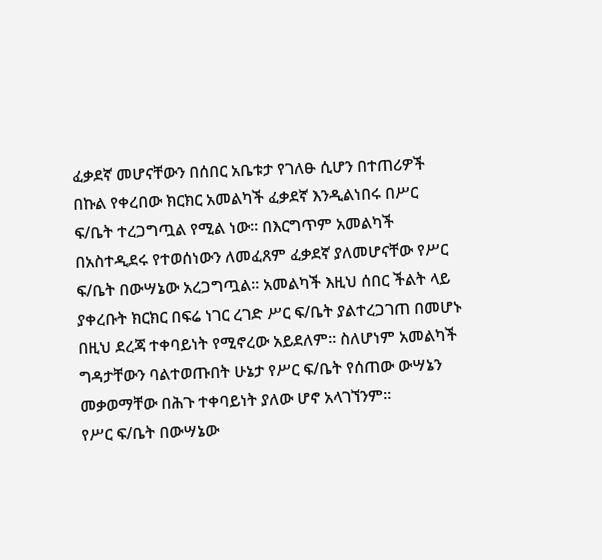ፈቃደኛ መሆናቸውን በሰበር አቤቱታ የገለፁ ሲሆን በተጠሪዎች በኩል የቀረበው ክርክር አመልካች ፈቃደኛ እንዲልነበሩ በሥር ፍ/ቤት ተረጋግጧል የሚል ነው። በእርግጥም አመልካች በአስተዲደሩ የተወሰነውን ለመፈጸም ፈቃደኛ ያለመሆናቸው የሥር ፍ/ቤት በውሣኔው አረጋግጧል። አመልካች እዚህ ሰበር ችልት ላይ ያቀረቡት ክርክር በፍሬ ነገር ረገድ ሥር ፍ/ቤት ያልተረጋገጠ በመሆኑ በዚህ ደረጃ ተቀባይነት የሚኖረው አይደለም። ስለሆነም አመልካች ግዳታቸውን ባልተወጡበት ሁኔታ የሥር ፍ/ቤት የሰጠው ውሣኔን መቃወማቸው በሕጉ ተቀባይነት ያለው ሆኖ አላገኘንም።
የሥር ፍ/ቤት በውሣኔው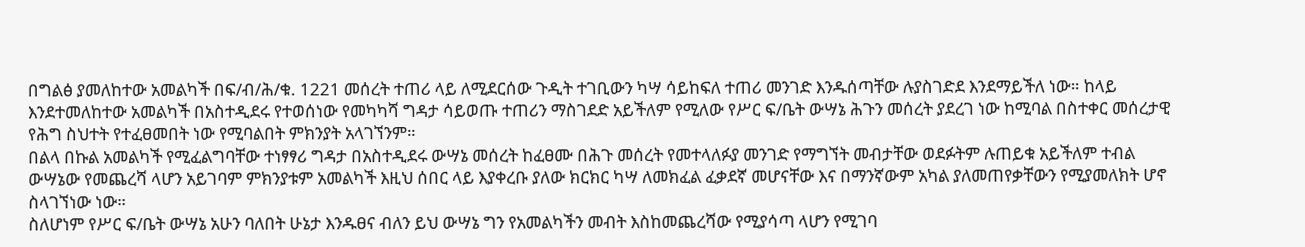በግልፅ ያመለከተው አመልካች በፍ/ብ/ሕ/ቁ. 1221 መሰረት ተጠሪ ላይ ለሚደርሰው ጉዲት ተገቢውን ካሣ ሳይከፍለ ተጠሪ መንገድ እንዱሰጣቸው ሉያስገድደ እንደማይችለ ነው። ከላይ እንደተመለከተው አመልካች በአስተዲደሩ የተወሰነው የመካካሻ ግዳታ ሳይወጡ ተጠሪን ማስገደድ አይችለም የሚለው የሥር ፍ/ቤት ውሣኔ ሕጉን መሰረት ያደረገ ነው ከሚባል በስተቀር መሰረታዊ የሕግ ስህተት የተፈፀመበት ነው የሚባልበት ምክንያት አላገኘንም።
በልላ በኩል አመልካች የሚፈልግባቸው ተነፃፃሪ ግዳታ በአስተዲደሩ ውሣኔ መሰረት ከፈፀሙ በሕጉ መሰረት የመተላለፉያ መንገድ የማግኘት መብታቸው ወደፉትም ሉጠይቁ አይችለም ተብል ውሣኔው የመጨረሻ ላሆን አይገባም ምክንያቱም አመልካች እዚህ ሰበር ላይ እያቀረቡ ያለው ክርክር ካሣ ለመክፈል ፈቃደኛ መሆናቸው እና በማንኛውም አካል ያለመጠየቃቸውን የሚያመለክት ሆኖ ስላገኘነው ነው።
ስለሆነም የሥር ፍ/ቤት ውሣኔ አሁን ባለበት ሁኔታ እንዱፀና ብለን ይህ ውሣኔ ግን የአመልካችን መብት እስከመጨረሻው የሚያሳጣ ላሆን የሚገባ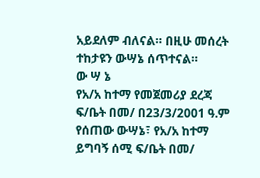አይደለም ብለናል። በዚሁ መሰረት ተከታዩን ውሣኔ ሰጥተናል።
ው ሣ ኔ
የአ/አ ከተማ የመጀመሪያ ደረጃ ፍ/ቤት በመ/ በ23/3/2001 ዓ.ም የሰጠው ውሣኔ፣ የአ/አ ከተማ ይግባኝ ሰሚ ፍ/ቤት በመ/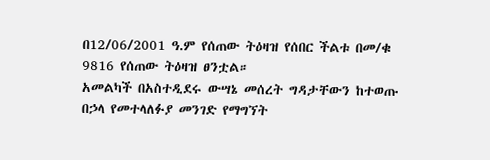በ12/06/2001 ዓ.ም የሰጠው ትዕዛዝ የሰበር ችልቱ በመ/ቁ 9816 የሰጠው ትዕዛዝ ፀንቷል።
አመልካች በአስተዲደሩ ውሣኔ መሰረት ግዳታቸውን ከተወጡ በኃላ የመተላለፉያ መንገድ የማግኘት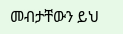መብታቸውን ይህ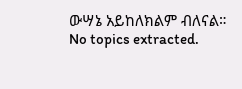ውሣኔ አይከለክልም ብለናል።
No topics extracted.